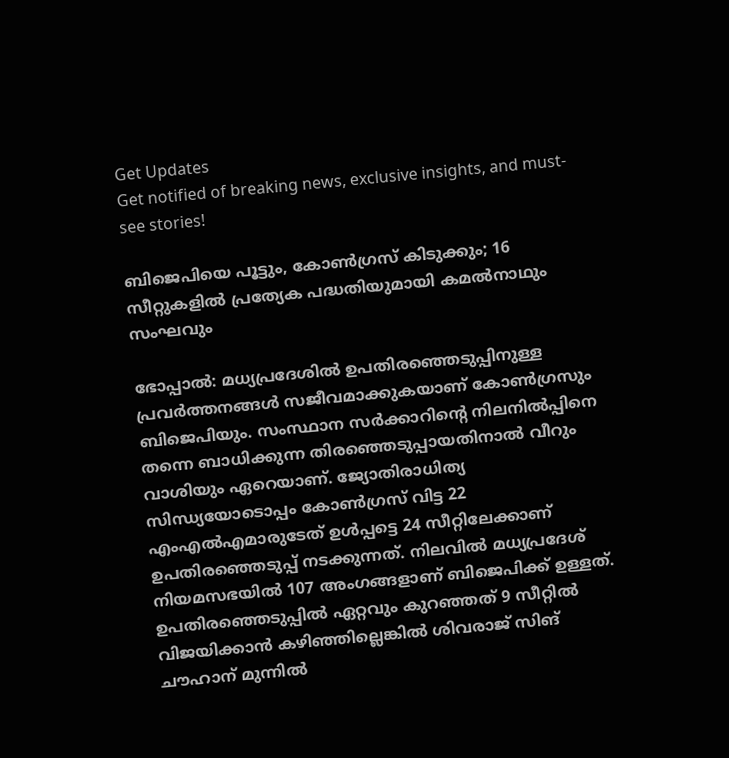Get Updates
Get notified of breaking news, exclusive insights, and must-see stories!

ബിജെപിയെ പൂട്ടും, കോണ്‍ഗ്രസ് കിടുക്കും; 16 സീറ്റുകളില്‍ പ്രത്യേക പദ്ധതിയുമായി കമല്‍നാഥും സംഘവും

ഭോപ്പാല്‍: മധ്യപ്രദേശില്‍ ഉപതിരഞ്ഞെടുപ്പിനുള്ള പ്രവര്‍ത്തനങ്ങള്‍ സജീവമാക്കുകയാണ് കോണ്‍ഗ്രസും ബിജെപിയും. സംസ്ഥാന സര്‍ക്കാറിന്‍റെ നിലനില്‍പ്പിനെ തന്നെ ബാധിക്കുന്ന തിരഞ്ഞെടുപ്പായതിനാല്‍ വീറും വാശിയും ഏറെയാണ്. ജ്യോതിരാധിത്യ സിന്ധ്യയോടൊപ്പം കോണ്‍ഗ്രസ് വിട്ട 22 എംഎല്‍എമാരുടേത് ഉള്‍പ്പട്ടെ 24 സീറ്റിലേക്കാണ് ഉപതിരഞ്ഞെടുപ്പ് നടക്കുന്നത്. നിലവില്‍ മധ്യപ്രദേശ് നിയമസഭയില്‍ 107 അംഗങ്ങളാണ് ബിജെപിക്ക് ഉള്ളത്. ഉപതിരഞ്ഞെടുപ്പില്‍ ഏറ്റവും കുറഞ്ഞത് 9 സീറ്റില്‍ വിജയിക്കാന്‍ കഴിഞ്ഞില്ലെങ്കില്‍ ശിവരാജ് സിങ് ചൗഹാന് മുന്നില്‍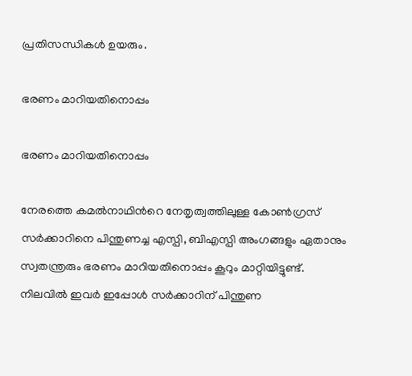പ്രതിസന്ധികള്‍ ഉയരും.

ഭരണം മാറിയതിനൊപ്പം

ഭരണം മാറിയതിനൊപ്പം

നേരത്തെ കമല്‍നാഥിന്‍റെ നേതൃത്വത്തിലുള്ള കോണ്‍ഗ്രസ് സര്‍ക്കാറിനെ പിന്തുണച്ച എസ്പി, ബിഎസ്പി അംഗങ്ങളും ഏതാനും സ്വതന്ത്രരും ഭരണം മാറിയതിനൊപ്പം കൂറും മാറ്റിയിട്ടുണ്ട്. നിലവില്‍ ഇവര്‍ ഇപ്പോള്‍ സര്‍ക്കാറിന് പിന്തുണ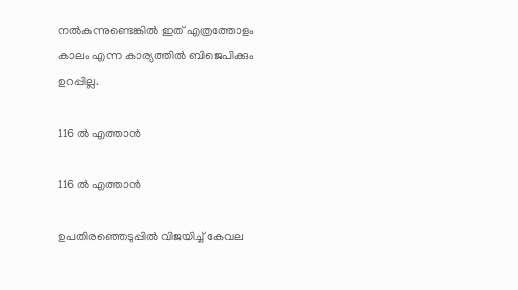നല്‍കുന്നുണ്ടെങ്കില്‍ ഇത് എത്രത്തോളം കാലം എന്ന കാര്യത്തില്‍ ബിജെപിക്കും ഉറപ്പില്ല.

116 ല്‍ എത്താന്‍

116 ല്‍ എത്താന്‍

ഉപതിരഞ്ഞെടുപ്പില്‍ വിജയിച്ച് കേവല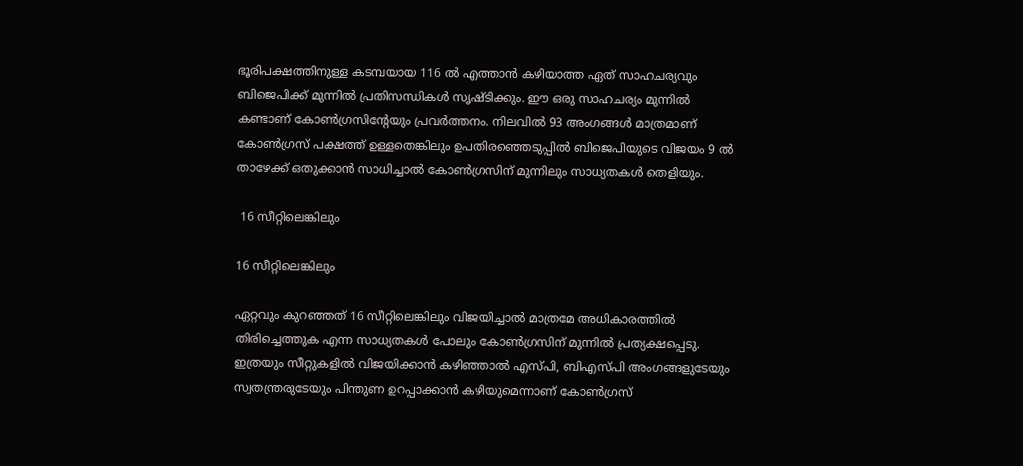ഭൂരിപക്ഷത്തിനുള്ള കടമ്പയായ 116 ല്‍ എത്താന്‍ കഴിയാത്ത ഏത് സാഹചര്യവും ബിജെപിക്ക് മുന്നില്‍ പ്രതിസന്ധികള്‍ സൃഷ്ടിക്കും. ഈ ഒരു സാഹചര്യം മുന്നില്‍ കണ്ടാണ് കോണ്‍ഗ്രസിന്‍റേയും പ്രവര്‍ത്തനം. നിലവില്‍ 93 അംഗങ്ങള്‍ മാത്രമാണ് കോണ്‍ഗ്രസ് പക്ഷത്ത് ഉള്ളതെങ്കിലും ഉപതിരഞ്ഞെടുപ്പില്‍ ബിജെപിയുടെ വിജയം 9 ല്‍ താഴേക്ക് ഒതുക്കാന്‍ സാധിച്ചാല്‍ കോണ്‍ഗ്രസിന് മുന്നിലും സാധ്യതകള്‍ തെളിയും.

 16 സീറ്റിലെങ്കിലും

16 സീറ്റിലെങ്കിലും

ഏറ്റവും കുറഞ്ഞത് 16 സീറ്റിലെങ്കിലും വിജയിച്ചാല്‍ മാത്രമേ അധികാരത്തില്‍ തിരിച്ചെത്തുക എന്ന സാധ്യതകള്‍ പോലും കോണ്‍ഗ്രസിന് മുന്നില്‍ പ്രത്യക്ഷപ്പെടു. ഇത്രയും സീറ്റുകളില്‍ വിജയിക്കാന്‍ കഴിഞ്ഞാല്‍ എസ്പി, ബിഎസ്പി അംഗങ്ങളുടേയും സ്വതന്ത്രരുടേയും പിന്തുണ ഉറപ്പാക്കാന്‍ കഴിയുമെന്നാണ് കോണ്‍ഗ്രസ്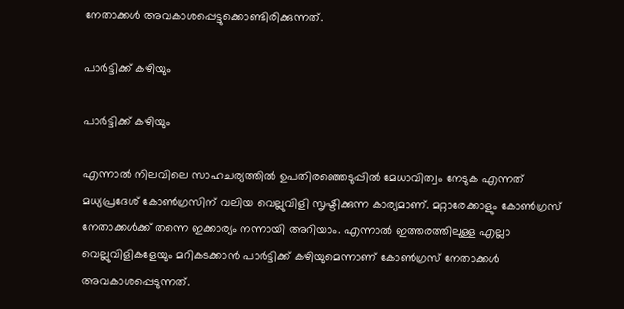നേതാക്കള്‍ അവകാശപ്പെട്ടുക്കൊണ്ടിരിക്കുന്നത്.

പാര്‍ട്ടിക്ക് കഴിയും

പാര്‍ട്ടിക്ക് കഴിയും

എന്നാല്‍ നിലവിലെ സാഹചര്യത്തില്‍ ഉപതിരഞ്ഞെടുപ്പില്‍ മേധാവിത്വം നേടുക എന്നത് മധ്യപ്രദേശ് കോണ്‍ഗ്രസിന് വലിയ വെല്ലുവിളി സൃഷ്ടിക്കുന്ന കാര്യമാണ്. മറ്റാരേക്കാളും കോണ്‍ഗ്രസ് നേതാക്കള്‍ക്ക് തന്നെ ഇക്കാര്യം നന്നായി അറിയാം. എന്നാല്‍ ഇത്തരത്തിലുള്ള എല്ലാ വെല്ലുവിളികളേയും മറികടക്കാന്‍ പാര്‍ട്ടിക്ക് കഴിയുമെന്നാണ് കോണ്‍ഗ്രസ് നേതാക്കള്‍ അവകാശപ്പെടുന്നത്.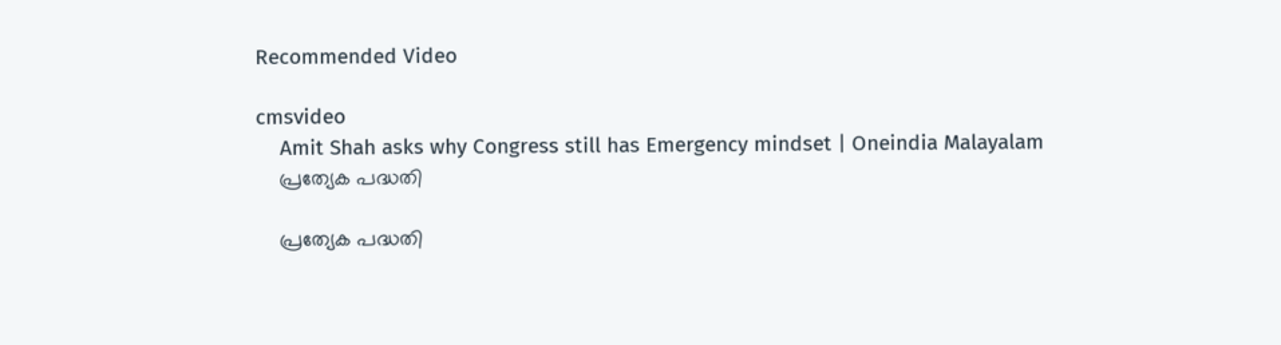Recommended Video

cmsvideo
    Amit Shah asks why Congress still has Emergency mindset | Oneindia Malayalam
    പ്രത്യേക പദ്ധതി

    പ്രത്യേക പദ്ധതി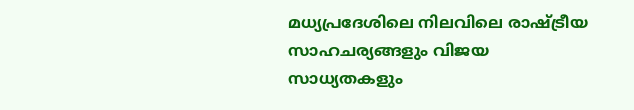മധ്യപ്രദേശിലെ നിലവിലെ രാഷ്ട്രീയ സാഹചര്യങ്ങളും വിജയ സാധ്യതകളും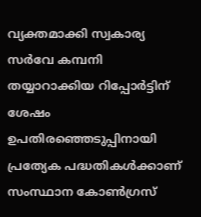വ്യക്തമാക്കി സ്വകാര്യ സർവേ കമ്പനി തയ്യാറാക്കിയ റിപ്പോർട്ടിന് ശേഷം ഉപതിരഞ്ഞെടുപ്പിനായി പ്രത്യേക പദ്ധതികള്‍ക്കാണ് സംസ്ഥാന കോൺഗ്രസ്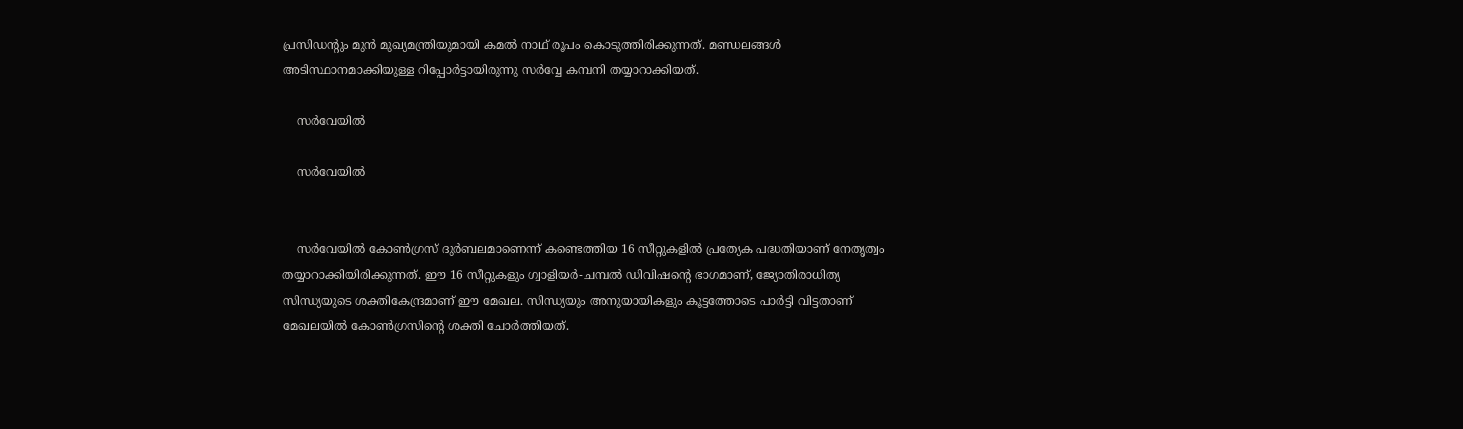പ്രസിഡന്‍റും മുന്‍ മുഖ്യമന്ത്രിയുമായി കമൽ നാഥ് രൂപം കൊടുത്തിരിക്കുന്നത്. മണ്ഡലങ്ങള്‍ അടിസ്ഥാനമാക്കിയുള്ള റിപ്പോര്‍ട്ടായിരുന്നു സര്‍വ്വേ കമ്പനി തയ്യാറാക്കിയത്.

    സർവേയിൽ

    സർവേയിൽ


    സർവേയിൽ കോൺഗ്രസ് ദുർബലമാണെന്ന് കണ്ടെത്തിയ 16 സീറ്റുകളില്‍ പ്രത്യേക പദ്ധതിയാണ് നേതൃത്വം തയ്യാറാക്കിയിരിക്കുന്നത്. ഈ 16 സീറ്റുകളും ഗ്വാളിയർ-ചമ്പൽ ഡിവിഷന്റെ ഭാഗമാണ്, ജ്യോതിരാധിത്യ സിന്ധ്യയുടെ ശക്തികേന്ദ്രമാണ് ഈ മേഖല. സിന്ധ്യയും അനുയായികളും കൂട്ടത്തോടെ പാര്‍ട്ടി വിട്ടതാണ് മേഖലയില്‍ കോണ്‍ഗ്രസിന്‍റെ ശക്തി ചോര്‍ത്തിയത്.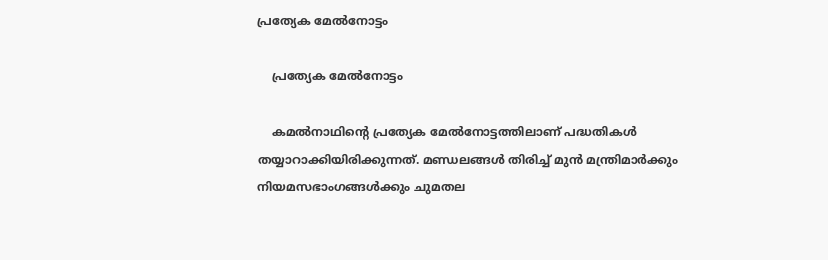പ്രത്യേക മേല്‍നോട്ടം

    പ്രത്യേക മേല്‍നോട്ടം

    കമല്‍നാഥിന്‍റെ പ്രത്യേക മേല്‍നോട്ടത്തിലാണ് പദ്ധതികള്‍ തയ്യാറാക്കിയിരിക്കുന്നത്. മണ്ഡലങ്ങള്‍ തിരിച്ച് മുൻ മന്ത്രിമാർക്കും നിയമസഭാംഗങ്ങൾക്കും ചുമതല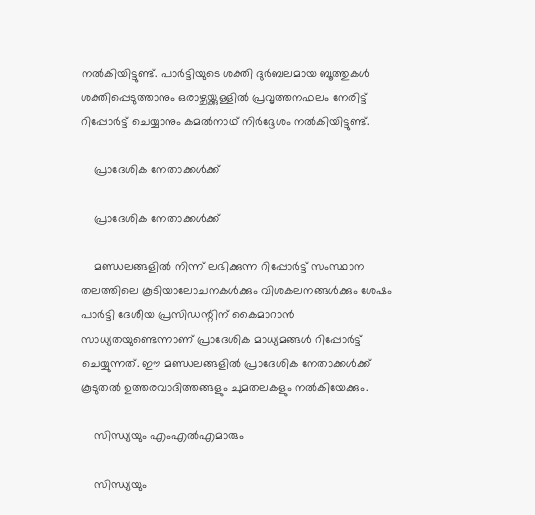നല്‍കിയിട്ടുണ്ട്. പാര്‍ട്ടിയുടെ ശക്തി ദുർബലമായ ബൂത്തുകൾ ശക്തിപ്പെടുത്താനും ഒരാഴ്ചയ്ക്കുള്ളിൽ പ്രവൃത്തനഫലം നേരിട്ട് റിപ്പോർട്ട് ചെയ്യാനും കമല്‍നാഥ് നിർദ്ദേശം നൽകിയിട്ടുണ്ട്.

    പ്രാദേശിക നേതാക്കള്‍ക്ക്

    പ്രാദേശിക നേതാക്കള്‍ക്ക്

    മണ്ഡ‍ലങ്ങളില്‍ നിന്ന് ലഭിക്കുന്ന റിപ്പോര്‍ട്ട് സംസ്ഥാന തലത്തിലെ കൂടിയാലോചനകള്‍ക്കും വിശകലനങ്ങള്‍ക്കും ശേഷം പാർട്ടി ദേശീയ പ്രസിഡന്റിന് കൈമാറാന്‍ സാധ്യതയുണ്ടെന്നാണ് പ്രാദേശിക മാധ്യമങ്ങള്‍ റിപ്പോര്‍ട്ട് ചെയ്യുന്നത്. ഈ മണ്ഡലങ്ങളില്‍ പ്രാദേശിക നേതാക്കള്‍ക്ക് കൂടുതല്‍ ഉത്തരവാദിത്തങ്ങളും ചുമതലകളും നല്‍കിയേക്കും.

    സിന്ധ്യയും എംഎല്‍എമാരും

    സിന്ധ്യയും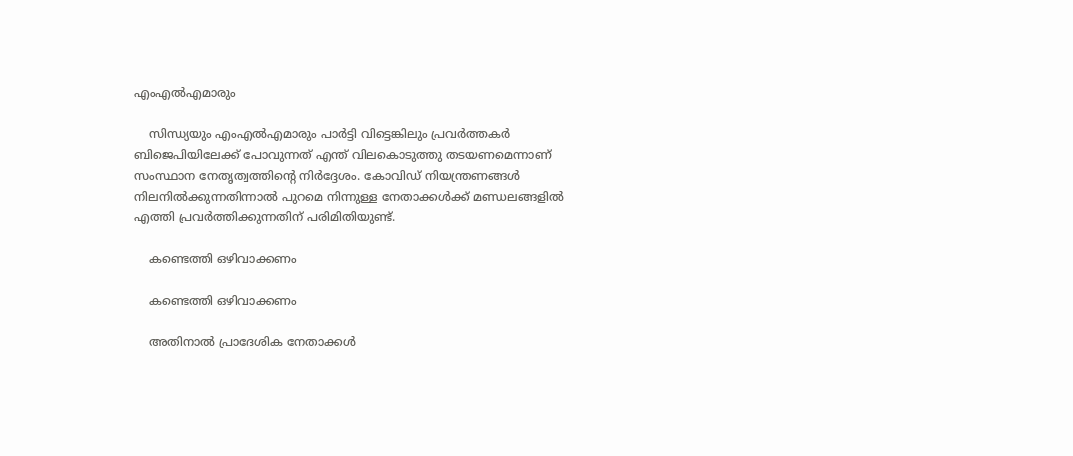എംഎല്‍എമാരും

    സിന്ധ്യയും എംഎല്‍എമാരും പാര്‍ട്ടി വിട്ടെങ്കിലും പ്രവര്‍ത്തകര്‍ ബിജെപിയിലേക്ക് പോവുന്നത് എന്ത് വിലകൊടുത്തു തടയണമെന്നാണ് സംസ്ഥാന നേതൃത്വത്തിന്‍റെ നിര്‍ദ്ദേശം. കോവിഡ് നിയന്ത്രണങ്ങള്‍ നിലനില്‍ക്കുന്നതിന്നാല്‍ പുറമെ നിന്നുള്ള നേതാക്കള്‍ക്ക് മണ്ഡലങ്ങളില്‍ എത്തി പ്രവര്‍ത്തിക്കുന്നതിന് പരിമിതിയുണ്ട്.

    കണ്ടെത്തി ഒഴിവാക്കണം

    കണ്ടെത്തി ഒഴിവാക്കണം

    അതിനാല്‍ പ്രാദേശിക നേതാക്കള്‍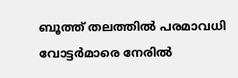ബൂത്ത് തലത്തില്‍ പരമാവധി വോട്ടര്‍മാരെ നേരില്‍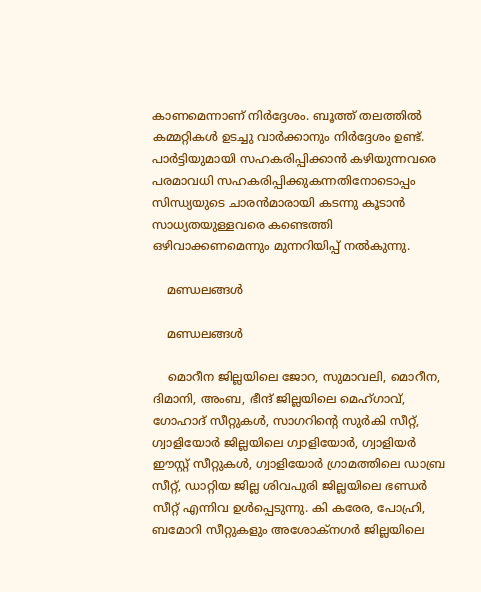കാണമെന്നാണ് നിര്‍ദ്ദേശം. ബൂത്ത് തലത്തില്‍ കമ്മറ്റികള്‍ ഉടച്ചു വാര്‍ക്കാനും നിര്‍ദ്ദേശം ഉണ്ട്. പാര്‍ട്ടിയുമായി സഹകരിപ്പിക്കാന്‍ കഴിയുന്നവരെ പരമാവധി സഹകരിപ്പിക്കുകന്നതിനോടൊപ്പം സിന്ധ്യയുടെ ചാരന്‍മാരായി കടന്നു കൂടാന്‍ സാധ്യതയുള്ളവരെ കണ്ടെത്തി ഒഴിവാക്കണമെന്നും മുന്നറിയിപ്പ് നല്‍കുന്നു.

    മണ്ഡലങ്ങള്‍

    മണ്ഡലങ്ങള്‍

    മൊറീന ജില്ലയിലെ ജോറ, സുമാവലി, മൊറീന, ദിമാനി, അംബ, ഭീന്ദ് ജില്ലയിലെ മെഹ്ഗാവ്, ഗോഹാദ് സീറ്റുകൾ, സാഗറിന്റെ സുർകി സീറ്റ്, ഗ്വാളിയോർ ജില്ലയിലെ ഗ്വാളിയോർ, ഗ്വാളിയർ ഈസ്റ്റ് സീറ്റുകൾ, ഗ്വാളിയോർ ഗ്രാമത്തിലെ ഡാബ്ര സീറ്റ്, ഡാറ്റിയ ജില്ല ശിവപുരി ജില്ലയിലെ ഭണ്ഡർ സീറ്റ് എന്നിവ ഉൾപ്പെടുന്നു. കി കരേര, പോഹ്രി, ബമോറി സീറ്റുകളും അശോക്നഗർ ജില്ലയിലെ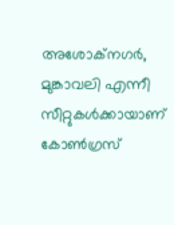അശോക്നഗർ, മുങ്കാവലി എന്നീ സീറ്റുകള്‍ക്കായാണ് കോണ്‍ഗ്രസ്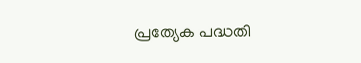പ്രത്യേക പദ്ധതി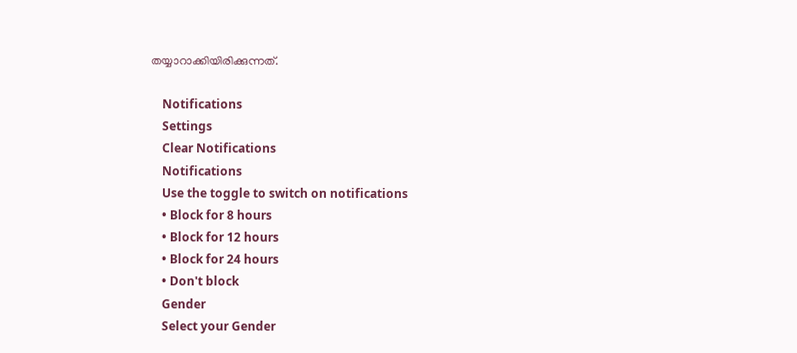തയ്യാറാക്കിയിരിക്കുന്നത്.

    Notifications
    Settings
    Clear Notifications
    Notifications
    Use the toggle to switch on notifications
    • Block for 8 hours
    • Block for 12 hours
    • Block for 24 hours
    • Don't block
    Gender
    Select your Gender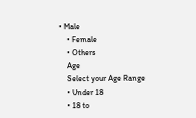• Male
    • Female
    • Others
    Age
    Select your Age Range
    • Under 18
    • 18 to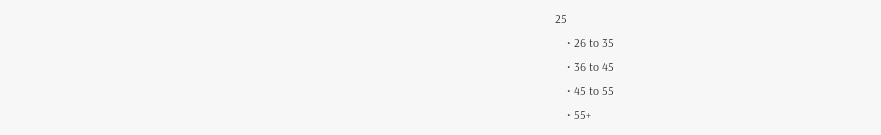25
    • 26 to 35
    • 36 to 45
    • 45 to 55
    • 55+